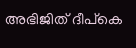അഭിജിത് ദീപ്കെ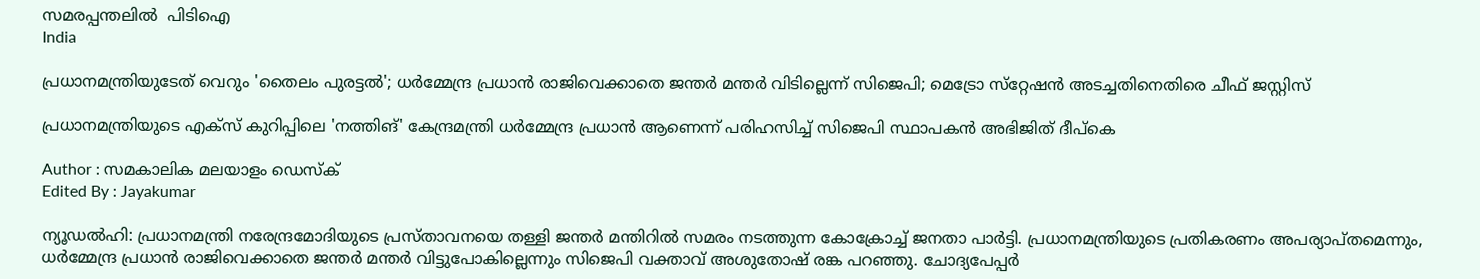സമരപ്പന്തലിൽ  പിടിഐ
India

പ്രധാനമന്ത്രിയുടേത് വെറും 'തൈലം പുരട്ടല്‍'; ധര്‍മ്മേന്ദ്ര പ്രധാന്‍ രാജിവെക്കാതെ ജന്തര്‍ മന്തര്‍ വിടില്ലെന്ന് സിജെപി; മെട്രോ സ്‌റ്റേഷന്‍ അടച്ചതിനെതിരെ ചീഫ് ജസ്റ്റിസ്

പ്രധാനമന്ത്രിയുടെ എക്‌സ് കുറിപ്പിലെ 'നത്തിങ്' കേന്ദ്രമന്ത്രി ധര്‍മ്മേന്ദ്ര പ്രധാന്‍ ആണെന്ന് പരിഹസിച്ച് സിജെപി സ്ഥാപകൻ അഭിജിത് ദീപ്കെ

Author : സമകാലിക മലയാളം ഡെസ്ക്
Edited By : Jayakumar

ന്യൂഡല്‍ഹി: പ്രധാനമന്ത്രി നരേന്ദ്രമോദിയുടെ പ്രസ്താവനയെ തള്ളി ജന്തര്‍ മന്തിറില്‍ സമരം നടത്തുന്ന കോക്രോച്ച് ജനതാ പാര്‍ട്ടി. പ്രധാനമന്ത്രിയുടെ പ്രതികരണം അപര്യാപ്തമെന്നും, ധര്‍മ്മേന്ദ്ര പ്രധാന്‍ രാജിവെക്കാതെ ജന്തര്‍ മന്തര്‍ വിട്ടുപോകില്ലെന്നും സിജെപി വക്താവ് അശുതോഷ് രങ്ക പറഞ്ഞു. ചോദ്യപേപ്പര്‍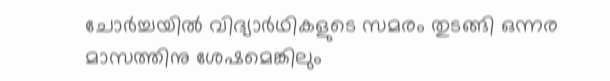ചോര്‍ച്ചയില്‍ വിദ്യാര്‍ഥികളുടെ സമരം തുടങ്ങി ഒന്നര മാസത്തിനു ശേഷമെങ്കിലും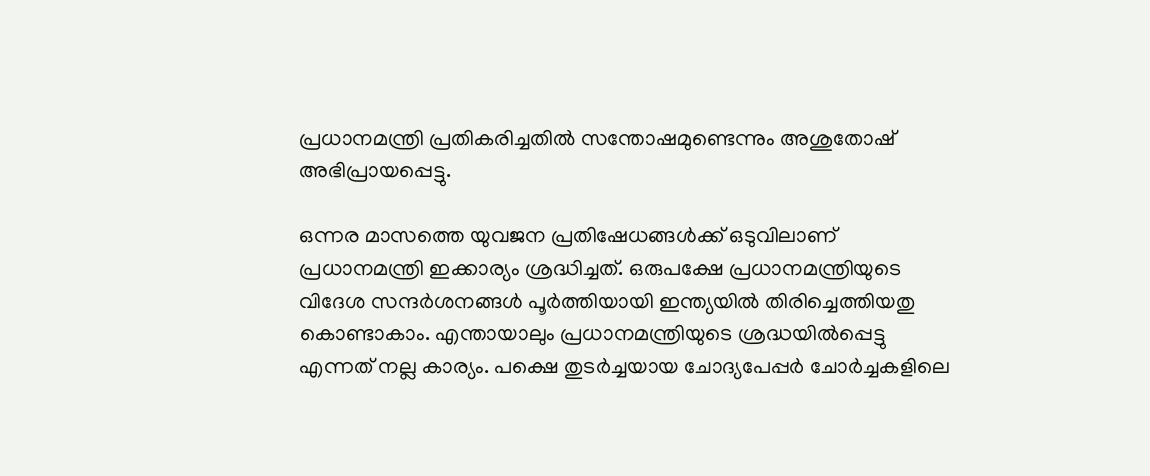പ്രധാനമന്ത്രി പ്രതികരിച്ചതില്‍ സന്തോഷമുണ്ടെന്നും അശുതോഷ് അഭിപ്രായപ്പെട്ടു.

ഒന്നര മാസത്തെ യുവജന പ്രതിഷേധങ്ങള്‍ക്ക് ഒടുവിലാണ് പ്രധാനമന്ത്രി ഇക്കാര്യം ശ്രദ്ധിച്ചത്. ഒരുപക്ഷേ പ്രധാനമന്ത്രിയുടെ വിദേശ സന്ദര്‍ശനങ്ങള്‍ പൂര്‍ത്തിയായി ഇന്ത്യയില്‍ തിരിച്ചെത്തിയതു കൊണ്ടാകാം. എന്തായാലും പ്രധാനമന്ത്രിയുടെ ശ്രദ്ധയില്‍പ്പെട്ടു എന്നത് നല്ല കാര്യം. പക്ഷെ തുടര്‍ച്ചയായ ചോദ്യപേപ്പര്‍ ചോര്‍ച്ചകളിലെ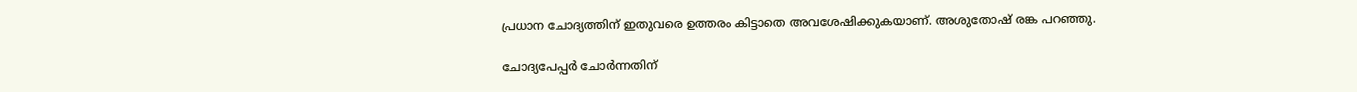പ്രധാന ചോദ്യത്തിന് ഇതുവരെ ഉത്തരം കിട്ടാതെ അവശേഷിക്കുകയാണ്. അശുതോഷ് രങ്ക പറഞ്ഞു.

ചോദ്യപേപ്പര്‍ ചോര്‍ന്നതിന്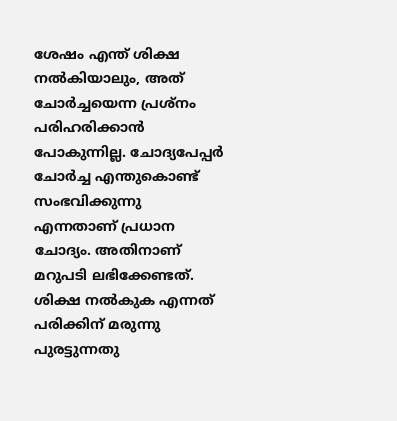ശേഷം എന്ത് ശിക്ഷ നല്‍കിയാലും, അത് ചോര്‍ച്ചയെന്ന പ്രശ്‌നം പരിഹരിക്കാന്‍ പോകുന്നില്ല. ചോദ്യപേപ്പര്‍ ചോര്‍ച്ച എന്തുകൊണ്ട് സംഭവിക്കുന്നു എന്നതാണ് പ്രധാന ചോദ്യം. അതിനാണ് മറുപടി ലഭിക്കേണ്ടത്. ശിക്ഷ നല്‍കുക എന്നത് പരിക്കിന് മരുന്നു പുരട്ടുന്നതു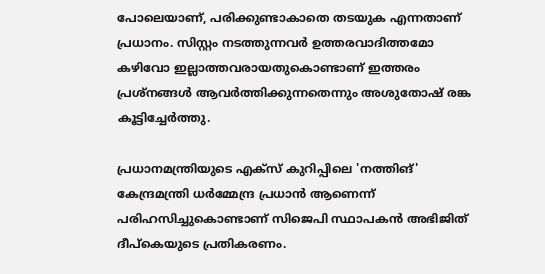പോലെയാണ്, പരിക്കുണ്ടാകാതെ തടയുക എന്നതാണ് പ്രധാനം. സിസ്റ്റം നടത്തുന്നവര്‍ ഉത്തരവാദിത്തമോ കഴിവോ ഇല്ലാത്തവരായതുകൊണ്ടാണ് ഇത്തരം പ്രശ്‌നങ്ങള്‍ ആവര്‍ത്തിക്കുന്നതെന്നും അശുതോഷ് രങ്ക കൂട്ടിച്ചേര്‍ത്തു.

പ്രധാനമന്ത്രിയുടെ എക്‌സ് കുറിപ്പിലെ 'നത്തിങ്' കേന്ദ്രമന്ത്രി ധര്‍മ്മേന്ദ്ര പ്രധാന്‍ ആണെന്ന് പരിഹസിച്ചുകൊണ്ടാണ് സിജെപി സ്ഥാപകന്‍ അഭിജിത് ദീപ്‌കെയുടെ പ്രതികരണം.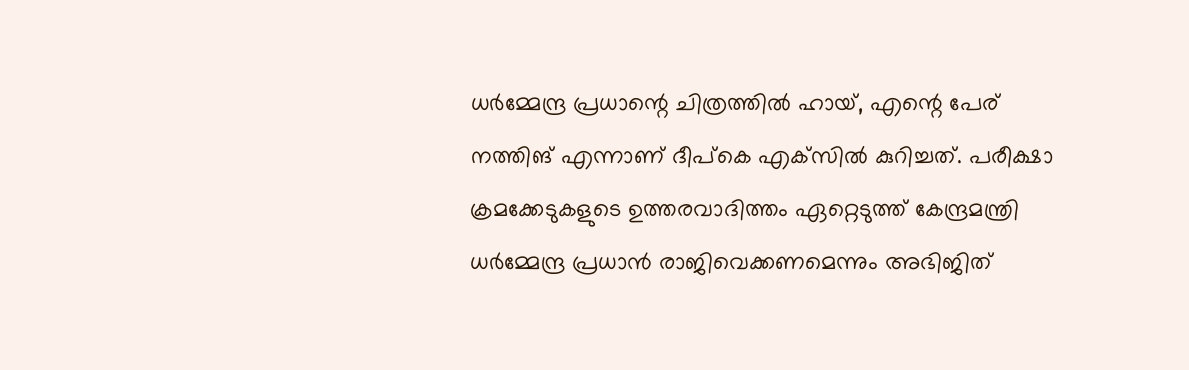ധര്‍മ്മേന്ദ്ര പ്രധാന്റെ ചിത്രത്തില്‍ ഹായ്, എന്റെ പേര് നത്തിങ് എന്നാണ് ദീപ്‌കെ എക്‌സില്‍ കുറിച്ചത്. പരീക്ഷാ ക്രമക്കേടുകളുടെ ഉത്തരവാദിത്തം ഏറ്റെടുത്ത് കേന്ദ്രമന്ത്രി ധര്‍മ്മേന്ദ്ര പ്രധാന്‍ രാജിവെക്കണമെന്നും അഭിജിത്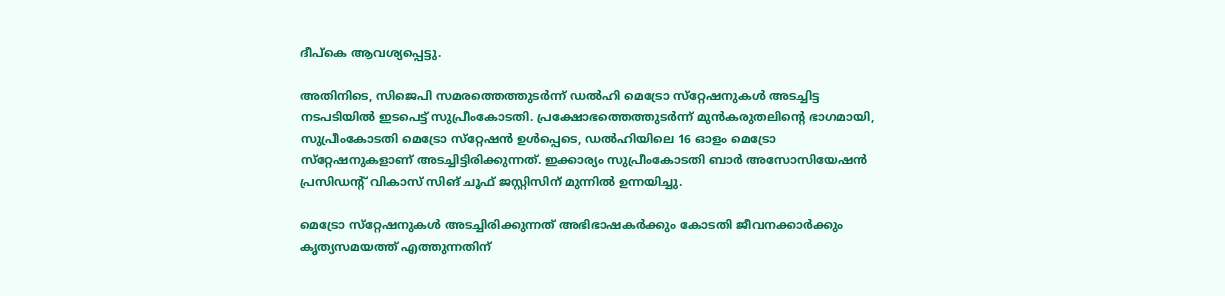ദീപ്‌കെ ആവശ്യപ്പെട്ടു.

അതിനിടെ, സിജെപി സമരത്തെത്തുടര്‍ന്ന് ഡല്‍ഹി മെട്രോ സ്‌റ്റേഷനുകള്‍ അടച്ചിട്ട നടപടിയില്‍ ഇടപെട്ട് സുപ്രീംകോടതി. പ്രക്ഷോഭത്തെത്തുടര്‍ന്ന് മുന്‍കരുതലിന്റെ ഭാഗമായി, സുപ്രീംകോടതി മെട്രോ സ്‌റ്റേഷന്‍ ഉള്‍പ്പെടെ, ഡല്‍ഹിയിലെ 16 ഓളം മെട്രോ സ്‌റ്റേഷനുകളാണ് അടച്ചിട്ടിരിക്കുന്നത്. ഇക്കാര്യം സുപ്രീംകോടതി ബാര്‍ അസോസിയേഷന്‍ പ്രസിഡന്റ് വികാസ് സിങ് ചൂഫ് ജസ്റ്റിസിന് മുന്നില്‍ ഉന്നയിച്ചു.

മെട്രോ സ്‌റ്റേഷനുകള്‍ അടച്ചിരിക്കുന്നത് അഭിഭാഷകര്‍ക്കും കോടതി ജീവനക്കാര്‍ക്കും കൃത്യസമയത്ത് എത്തുന്നതിന്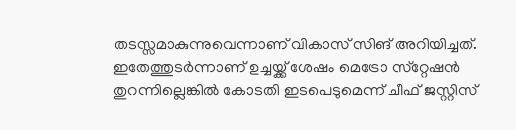തടസ്സമാകുന്നുവെന്നാണ് വികാസ് സിങ് അറിയിച്ചത്. ഇതേത്തുടര്‍ന്നാണ് ഉച്ചയ്ക്ക് ശേഷം മെട്രോ സ്‌റ്റേഷന്‍ തുറന്നില്ലെങ്കില്‍ കോടതി ഇടപെടുമെന്ന് ചീഫ് ജസ്റ്റിസ്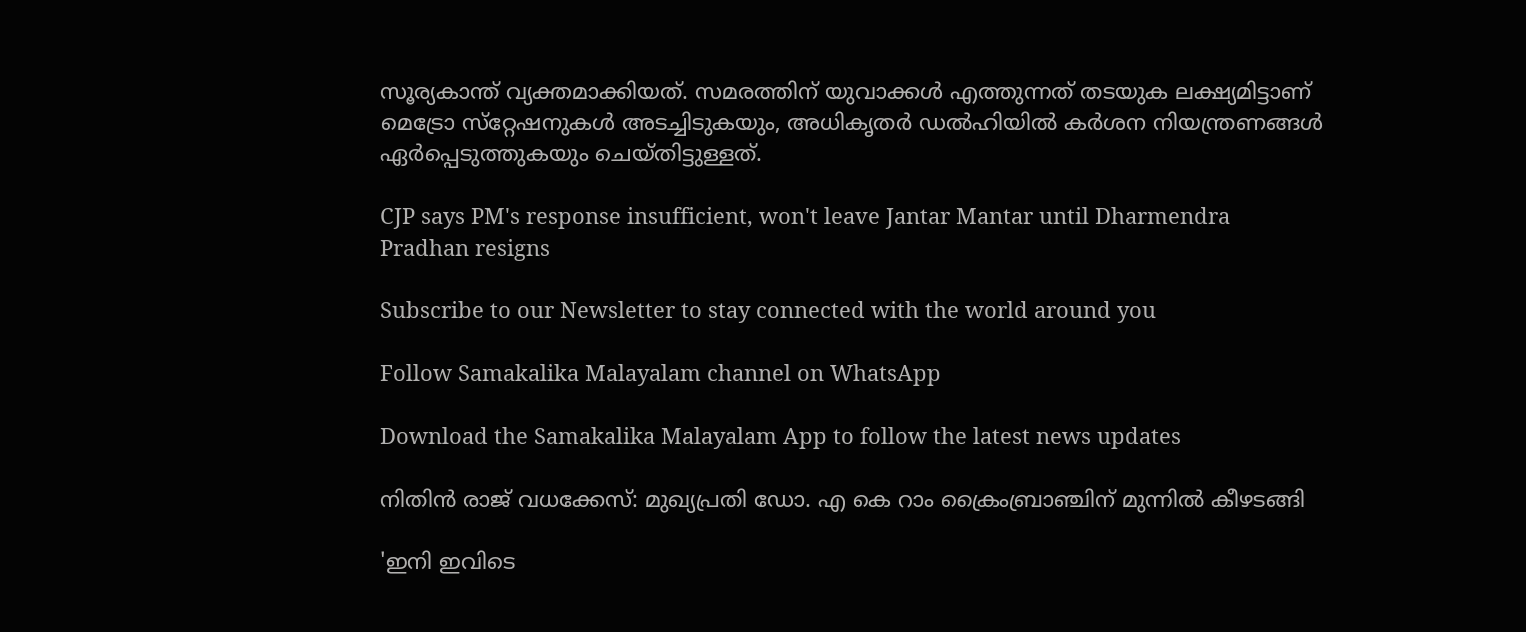സൂര്യകാന്ത് വ്യക്തമാക്കിയത്. സമരത്തിന് യുവാക്കള്‍ എത്തുന്നത് തടയുക ലക്ഷ്യമിട്ടാണ് മെട്രോ സ്‌റ്റേഷനുകള്‍ അടച്ചിടുകയും, അധികൃതര്‍ ഡല്‍ഹിയില്‍ കര്‍ശന നിയന്ത്രണങ്ങള്‍ ഏര്‍പ്പെടുത്തുകയും ചെയ്തിട്ടുള്ളത്.

CJP says PM's response insufficient, won't leave Jantar Mantar until Dharmendra Pradhan resigns

Subscribe to our Newsletter to stay connected with the world around you

Follow Samakalika Malayalam channel on WhatsApp

Download the Samakalika Malayalam App to follow the latest news updates

നിതിൻ രാജ് വധക്കേസ്: മുഖ്യപ്രതി ഡോ. എ കെ റാം ക്രൈംബ്രാഞ്ചിന് മുന്നിൽ കീഴടങ്ങി

'ഇനി ഇവിടെ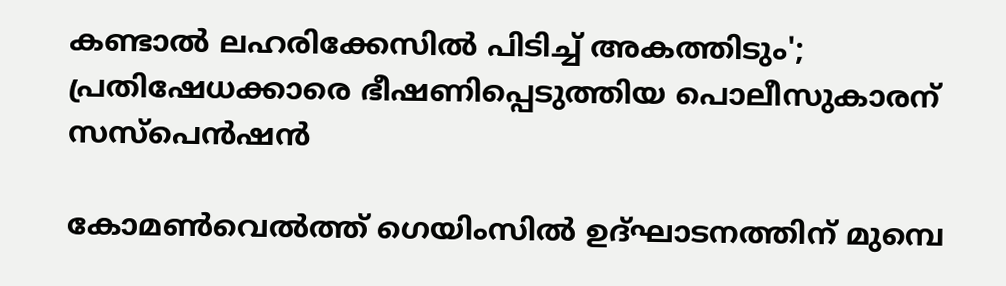കണ്ടാല്‍ ലഹരിക്കേസില്‍ പിടിച്ച് അകത്തിടും'; പ്രതിഷേധക്കാരെ ഭീഷണിപ്പെടുത്തിയ പൊലീസുകാരന് സസ്‌പെന്‍ഷന്‍

കോമണ്‍വെല്‍ത്ത് ഗെയിംസില്‍ ഉദ്ഘാടനത്തിന് മുമ്പെ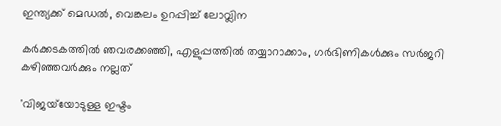ഇന്ത്യക്ക് മെഡല്‍, വെങ്കലം ഉറപ്പിച്ച് ലോവ്ലിന

കർക്കടകത്തിൽ ഞവരക്കഞ്ഞി, എളുപ്പത്തിൽ തയ്യാറാക്കാം, ഗർഭിണികൾക്കും സർജറി കഴിഞ്ഞവർക്കും നല്ലത്

'വിജയ്‌യോടുള്ള ഇഷ്ടം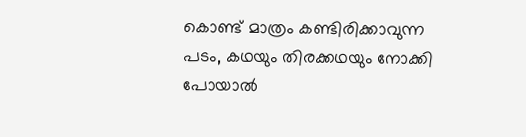കൊണ്ട് മാത്രം കണ്ടിരിക്കാവുന്ന പടം, കഥയും തിരക്കഥയും നോക്കി പോയാൽ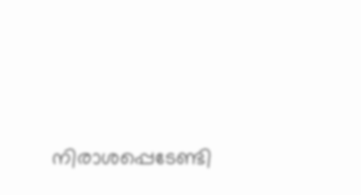നിരാശപ്പെടേണ്ടി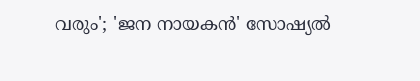വരും'; 'ജന നായകൻ' സോഷ്യൽ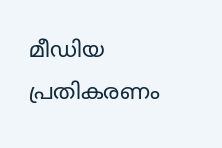മീഡിയ പ്രതികരണം